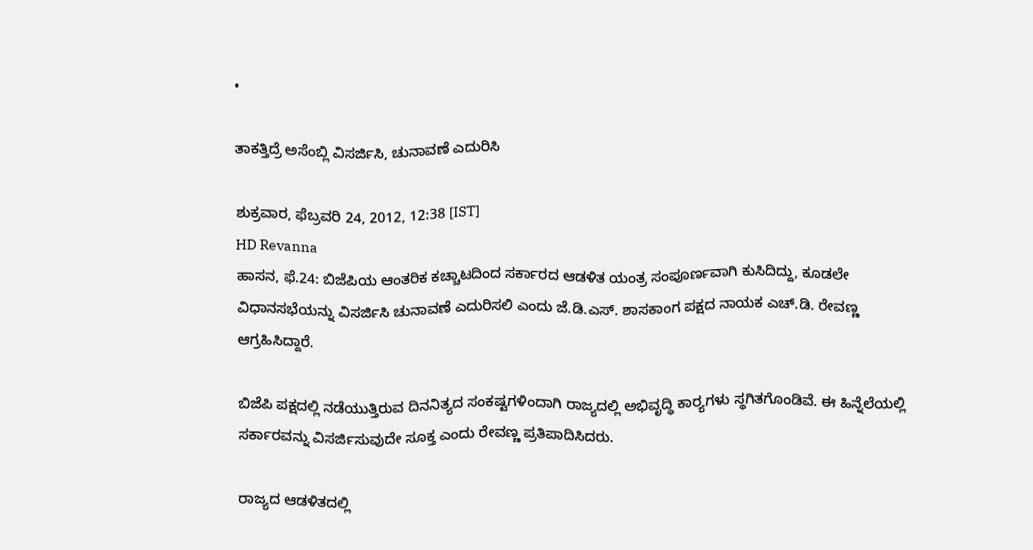•

ತಾಕತ್ತಿದ್ರೆ ಅಸೆಂಬ್ಲಿ ವಿಸರ್ಜಿಸಿ, ಚುನಾವಣೆ ಎದುರಿಸಿ

ಶುಕ್ರವಾರ, ಫೆಬ್ರವರಿ 24, 2012, 12:38 [IST]
HD Revanna
ಹಾಸನ, ಫೆ.24: ಬಿಜೆಪಿಯ ಆಂತರಿಕ ಕಚ್ಚಾಟದಿಂದ ಸರ್ಕಾರದ ಆಡಳಿತ ಯಂತ್ರ ಸಂಪೂರ್ಣವಾಗಿ ಕುಸಿದಿದ್ದು, ಕೂಡಲೇ ವಿಧಾನಸಭೆಯನ್ನು ವಿಸರ್ಜಿಸಿ ಚುನಾವಣೆ ಎದುರಿಸಲಿ ಎಂದು ಜೆ.ಡಿ.ಎಸ್. ಶಾಸಕಾಂಗ ಪಕ್ಷದ ನಾಯಕ ಎಚ್.ಡಿ. ರೇವಣ್ಣ ಆಗ್ರಹಿಸಿದ್ದಾರೆ.

ಬಿಜೆಪಿ ಪಕ್ಷದಲ್ಲಿ ನಡೆಯುತ್ತಿರುವ ದಿನನಿತ್ಯದ ಸಂಕಷ್ಟಗಳಿಂದಾಗಿ ರಾಜ್ಯದಲ್ಲಿ ಅಭಿವೃದ್ಧಿ ಕಾರ್‍ಯಗಳು ಸ್ಥಗಿತಗೊಂಡಿವೆ. ಈ ಹಿನ್ನೆಲೆಯಲ್ಲಿ ಸರ್ಕಾರವನ್ನು ವಿಸರ್ಜಿಸುವುದೇ ಸೂಕ್ತ ಎಂದು ರೇವಣ್ಣ ಪ್ರತಿಪಾದಿಸಿದರು.

ರಾಜ್ಯದ ಆಡಳಿತದಲ್ಲಿ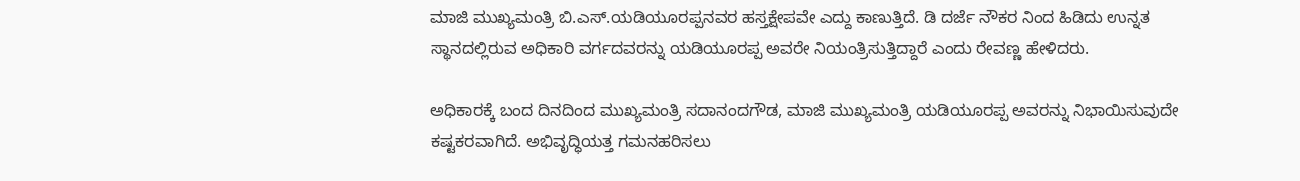ಮಾಜಿ ಮುಖ್ಯಮಂತ್ರಿ ಬಿ.ಎಸ್.ಯಡಿಯೂರಪ್ಪನವರ ಹಸ್ತಕ್ಷೇಪವೇ ಎದ್ದು ಕಾಣುತ್ತಿದೆ. ಡಿ ದರ್ಜೆ ನೌಕರ ನಿಂದ ಹಿಡಿದು ಉನ್ನತ ಸ್ಥಾನದಲ್ಲಿರುವ ಅಧಿಕಾರಿ ವರ್ಗದವರನ್ನು ಯಡಿಯೂರಪ್ಪ ಅವರೇ ನಿಯಂತ್ರಿಸುತ್ತಿದ್ದಾರೆ ಎಂದು ರೇವಣ್ಣ ಹೇಳಿದರು.

ಅಧಿಕಾರಕ್ಕೆ ಬಂದ ದಿನದಿಂದ ಮುಖ್ಯಮಂತ್ರಿ ಸದಾನಂದಗೌಡ, ಮಾಜಿ ಮುಖ್ಯಮಂತ್ರಿ ಯಡಿಯೂರಪ್ಪ ಅವರನ್ನು ನಿಭಾಯಿಸುವುದೇ ಕಷ್ಟಕರವಾಗಿದೆ. ಅಭಿವೃದ್ಧಿಯತ್ತ ಗಮನಹರಿಸಲು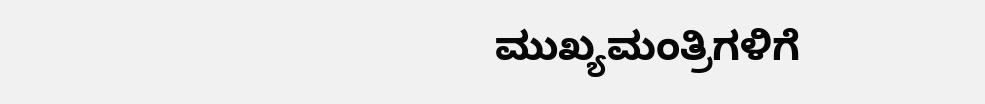ಮುಖ್ಯಮಂತ್ರಿಗಳಿಗೆ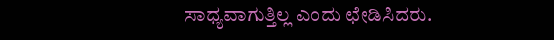ಸಾಧ್ಯವಾಗುತ್ತಿಲ್ಲ ಎಂದು ಛೇಡಿಸಿದರು.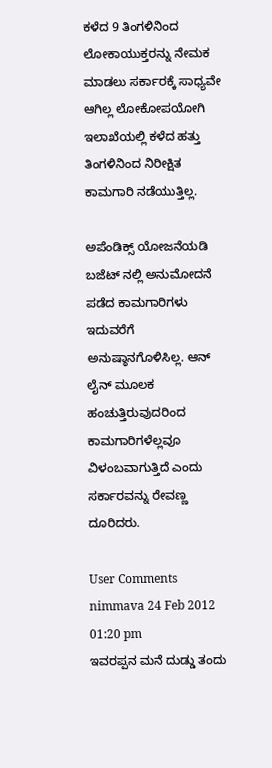ಕಳೆದ 9 ತಿಂಗಳಿನಿಂದ ಲೋಕಾಯುಕ್ತರನ್ನು ನೇಮಕ ಮಾಡಲು ಸರ್ಕಾರಕ್ಕೆ ಸಾಧ್ಯವೇ ಆಗಿಲ್ಲ ಲೋಕೋಪಯೋಗಿ ಇಲಾಖೆಯಲ್ಲಿ ಕಳೆದ ಹತ್ತು ತಿಂಗಳಿನಿಂದ ನಿರೀಕ್ಷಿತ ಕಾಮಗಾರಿ ನಡೆಯುತ್ತಿಲ್ಲ.

ಅಪೆಂಡಿಕ್ಸ್ ಯೋಜನೆಯಡಿ ಬಜೆಟ್ ನಲ್ಲಿ ಅನುಮೋದನೆ ಪಡೆದ ಕಾಮಗಾರಿಗಳು ಇದುವರೆಗೆ ಅನುಷ್ಠಾನಗೊಳಿಸಿಲ್ಲ. ಆನ್ ಲೈನ್ ಮೂಲಕ ಹಂಚುತ್ತಿರುವುದರಿಂದ ಕಾಮಗಾರಿಗಳೆಲ್ಲವೂ ವಿಳಂಬವಾಗುತ್ತಿದೆ ಎಂದು ಸರ್ಕಾರವನ್ನು ರೇವಣ್ಣ ದೂರಿದರು.

User Comments
nimmava 24 Feb 2012 01:20 pm
ಇವರಪ್ಪನ ಮನೆ ದುಡ್ಡು ತಂದು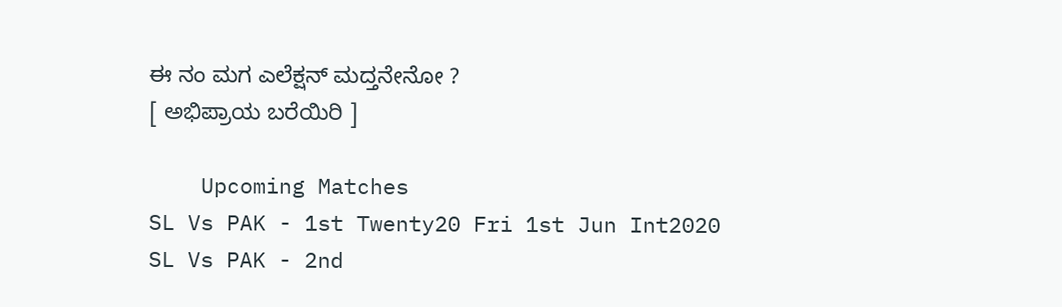ಈ ನಂ ಮಗ ಎಲೆಕ್ಷನ್ ಮದ್ತನೇನೋ ?
[ ಅಭಿಪ್ರಾಯ ಬರೆಯಿರಿ ]

    Upcoming Matches
SL Vs PAK - 1st Twenty20 Fri 1st Jun Int2020
SL Vs PAK - 2nd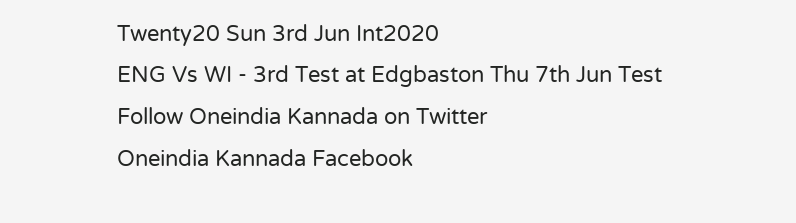Twenty20 Sun 3rd Jun Int2020
ENG Vs WI - 3rd Test at Edgbaston Thu 7th Jun Test
Follow Oneindia Kannada on Twitter
Oneindia Kannada Facebook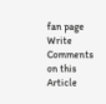fan page
Write Comments on this Article